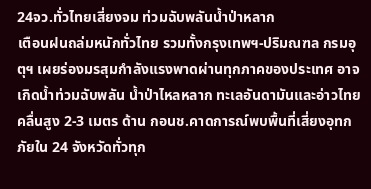24จว.ทั่วไทยเสี่ยงจม ท่วมฉับพลันน้ำป่าหลาก
เตือนฝนถล่มหนักทั่วไทย รวมทั้งกรุงเทพฯ-ปริมณฑล กรมอุตุฯ เผยร่องมรสุมกำลังแรงพาดผ่านทุกภาคของประเทศ อาจเกิดน้ำท่วมฉับพลัน น้ำป่าไหลหลาก ทะเลอันดามันและอ่าวไทย คลื่นสูง 2-3 เมตร ด้าน กอนช.คาดการณ์พบพื้นที่เสี่ยงอุทกภัยใน 24 จังหวัดทั่วทุก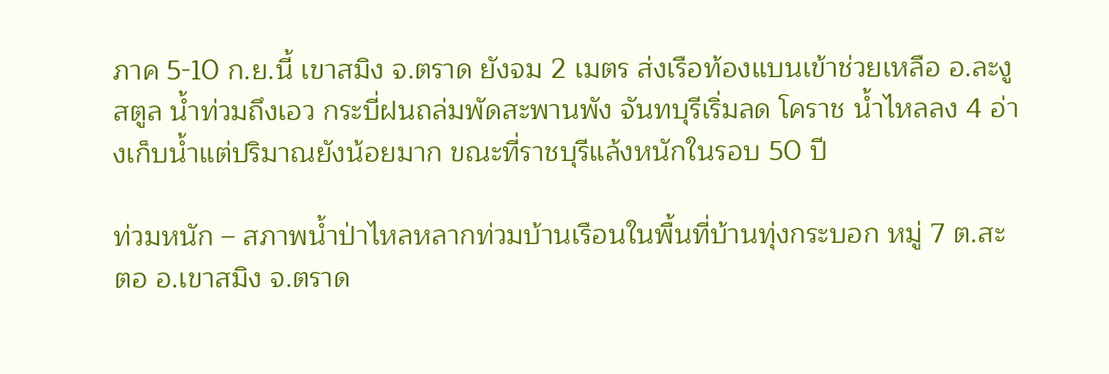ภาค 5-10 ก.ย.นี้ เขาสมิง จ.ตราด ยังจม 2 เมตร ส่งเรือท้องแบนเข้าช่วยเหลือ อ.ละงู สตูล น้ำท่วมถึงเอว กระบี่ฝนถล่มพัดสะพานพัง จันทบุรีเริ่มลด โคราช น้ำไหลลง 4 อ่างเก็บน้ำแต่ปริมาณยังน้อยมาก ขณะที่ราชบุรีแล้งหนักในรอบ 50 ปี

ท่วมหนัก – สภาพน้ำป่าไหลหลากท่วมบ้านเรือนในพื้นที่บ้านทุ่งกระบอก หมู่ 7 ต.สะตอ อ.เขาสมิง จ.ตราด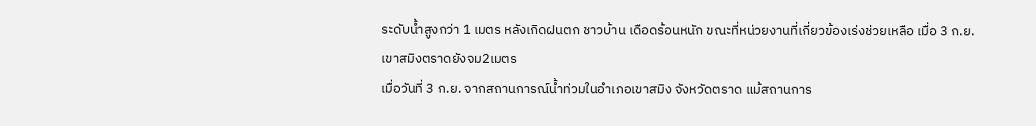ระดับน้ำสูงกว่า 1 เมตร หลังเกิดฝนตก ชาวบ้าน เดือดร้อนหนัก ขณะที่หน่วยงานที่เกี่ยวข้องเร่งช่วยเหลือ เมื่อ 3 ก.ย.
เขาสมิงตราดยังจม2เมตร
เมื่อวันที่ 3 ก.ย. จากสถานการณ์น้ำท่วมในอำเภอเขาสมิง จังหวัดตราด แม้สถานการ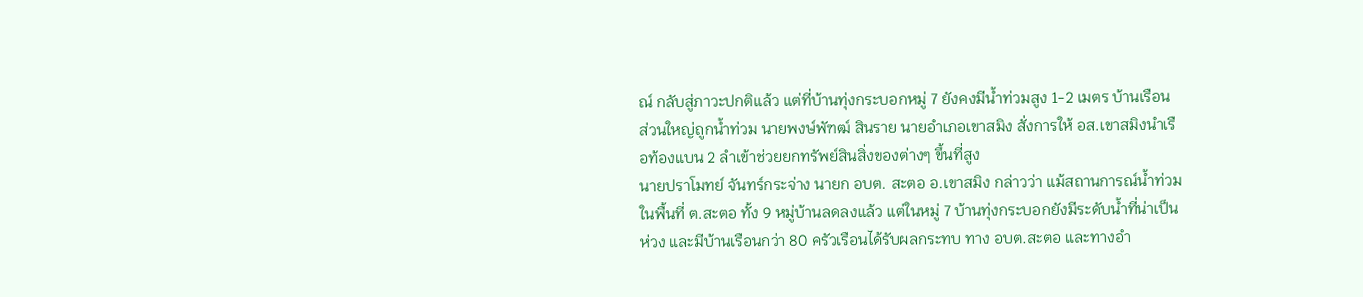ณ์ กลับสู่ภาวะปกติแล้ว แต่ที่บ้านทุ่งกระบอกหมู่ 7 ยังคงมีน้ำท่วมสูง 1-2 เมตร บ้านเรือน ส่วนใหญ่ถูกน้ำท่วม นายพงษ์พัฑฒ์ สินราย นายอำเภอเขาสมิง สั่งการให้ อส.เขาสมิงนำเรือท้องแบน 2 ลำเข้าช่วยยกทรัพย์สินสิ่งของต่างๆ ขึ้นที่สูง
นายปราโมทย์ จันทร์กระจ่าง นายก อบต. สะตอ อ.เขาสมิง กล่าวว่า แม้สถานการณ์น้ำท่วมในพื้นที่ ต.สะตอ ทั้ง 9 หมู่บ้านลดลงแล้ว แต่ในหมู่ 7 บ้านทุ่งกระบอกยังมีระดับน้ำที่น่าเป็นห่วง และมีบ้านเรือนกว่า 80 ครัวเรือนได้รับผลกระทบ ทาง อบต.สะตอ และทางอำ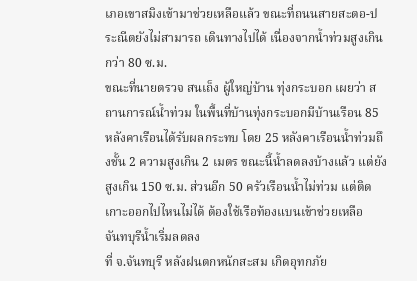เภอเขาสมิงเข้ามาช่วยเหลือแล้ว ขณะที่ถนนสายสะตอ-ประณีตยังไม่สามารถ เดินทางไปได้ เนื่องจากน้ำท่วมสูงเกินกว่า 80 ซ.ม.
ขณะที่นายตรวจ สนเถ็ง ผู้ใหญ่บ้าน ทุ่งกระบอก เผยว่า สถานการณ์น้ำท่วม ในพื้นที่บ้านทุ่งกระบอกมีบ้านเรือน 85 หลังคาเรือนได้รับผลกระทบ โดย 25 หลังคาเรือนน้ำท่วมถึงชั้น 2 ความสูงเกิน 2 เมตร ขณะนี้น้ำลดลงบ้างแล้ว แต่ยังสูงเกิน 150 ซ.ม. ส่วนอีก 50 ครัวเรือนน้ำไม่ท่วม แต่ติดเกาะออกไปไหนไม่ได้ ต้องใช้เรือท้องแบนเข้าช่วยเหลือ
จันทบุรีน้ำเริ่มลดลง
ที่ จ.จันทบุรี หลังฝนตกหนักสะสม เกิดอุทกภัย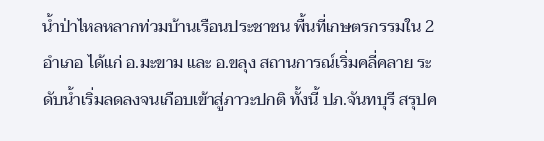น้ำป่าไหลหลากท่วมบ้านเรือนประชาชน พื้นที่เกษตรกรรมใน 2 อำเภอ ได้แก่ อ.มะขาม และ อ.ขลุง สถานการณ์เริ่มคลี่คลาย ระดับน้ำเริ่มลดลงจนเกือบเข้าสู่ภาวะปกติ ทั้งนี้ ปภ.จันทบุรี สรุปค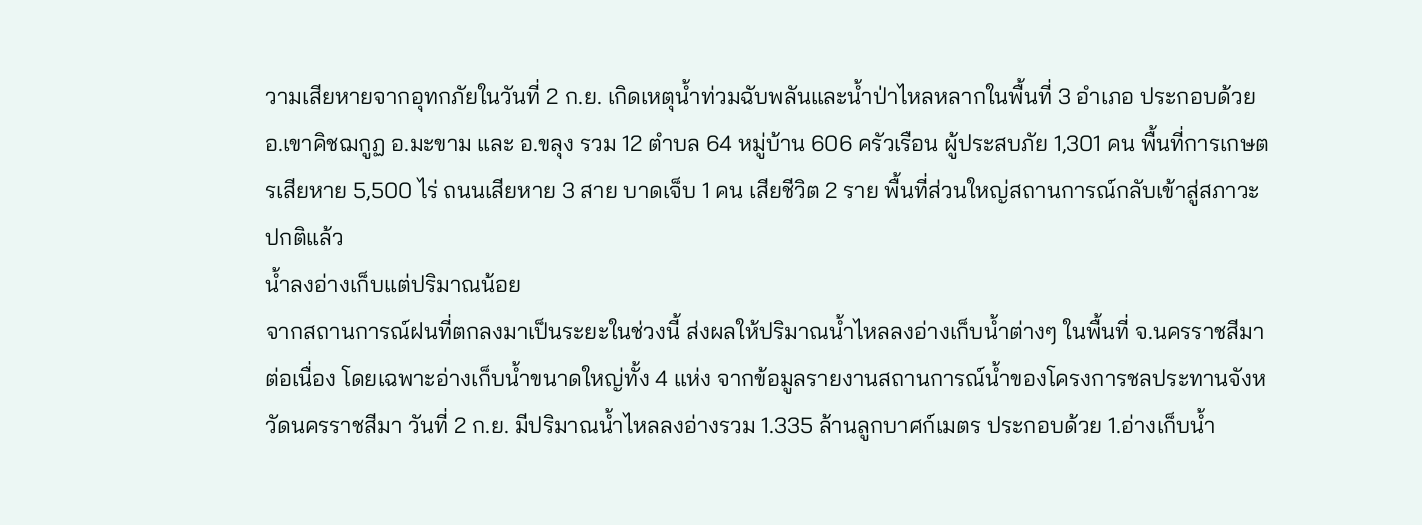วามเสียหายจากอุทกภัยในวันที่ 2 ก.ย. เกิดเหตุน้ำท่วมฉับพลันและน้ำป่าไหลหลากในพื้นที่ 3 อำเภอ ประกอบด้วย อ.เขาคิชฌกูฏ อ.มะขาม และ อ.ขลุง รวม 12 ตำบล 64 หมู่บ้าน 606 ครัวเรือน ผู้ประสบภัย 1,301 คน พื้นที่การเกษตรเสียหาย 5,500 ไร่ ถนนเสียหาย 3 สาย บาดเจ็บ 1 คน เสียชีวิต 2 ราย พื้นที่ส่วนใหญ่สถานการณ์กลับเข้าสู่สภาวะปกติแล้ว
น้ำลงอ่างเก็บแต่ปริมาณน้อย
จากสถานการณ์ฝนที่ตกลงมาเป็นระยะในช่วงนี้ ส่งผลให้ปริมาณน้ำไหลลงอ่างเก็บน้ำต่างๆ ในพื้นที่ จ.นครราชสีมา ต่อเนื่อง โดยเฉพาะอ่างเก็บน้ำขนาดใหญ่ทั้ง 4 แห่ง จากข้อมูลรายงานสถานการณ์น้ำของโครงการชลประทานจังหวัดนครราชสีมา วันที่ 2 ก.ย. มีปริมาณน้ำไหลลงอ่างรวม 1.335 ล้านลูกบาศก์เมตร ประกอบด้วย 1.อ่างเก็บน้ำ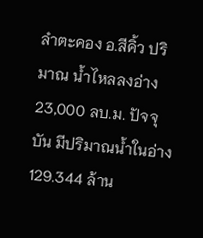ลำตะคอง อ.สีคิ้ว ปริมาณ น้ำไหลลงอ่าง 23,000 ลบ.ม. ปัจจุบัน มีปริมาณน้ำในอ่าง 129.344 ล้าน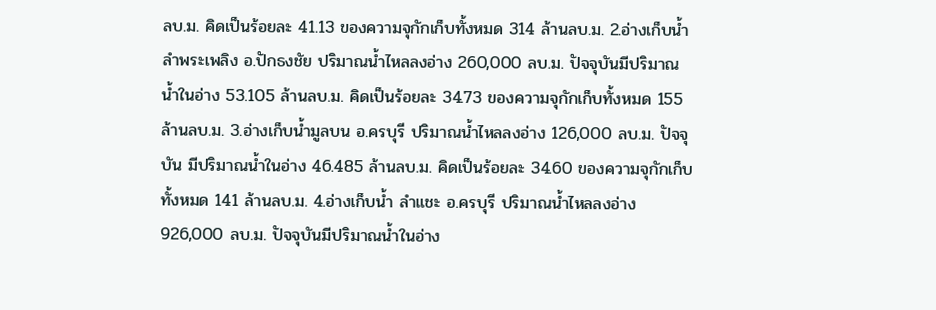ลบ.ม. คิดเป็นร้อยละ 41.13 ของความจุกักเก็บทั้งหมด 314 ล้านลบ.ม. 2.อ่างเก็บน้ำ ลำพระเพลิง อ.ปักธงชัย ปริมาณน้ำไหลลงอ่าง 260,000 ลบ.ม. ปัจจุบันมีปริมาณน้ำในอ่าง 53.105 ล้านลบ.ม. คิดเป็นร้อยละ 34.73 ของความจุกักเก็บทั้งหมด 155 ล้านลบ.ม. 3.อ่างเก็บน้ำมูลบน อ.ครบุรี ปริมาณน้ำไหลลงอ่าง 126,000 ลบ.ม. ปัจจุบัน มีปริมาณน้ำในอ่าง 46.485 ล้านลบ.ม. คิดเป็นร้อยละ 34.60 ของความจุกักเก็บทั้งหมด 141 ล้านลบ.ม. 4.อ่างเก็บน้ำ ลำแชะ อ.ครบุรี ปริมาณน้ำไหลลงอ่าง 926,000 ลบ.ม. ปัจจุบันมีปริมาณน้ำในอ่าง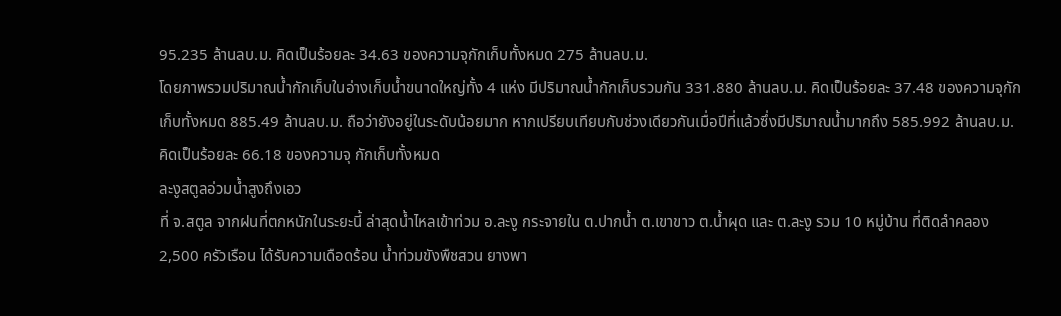95.235 ล้านลบ.ม. คิดเป็นร้อยละ 34.63 ของความจุกักเก็บทั้งหมด 275 ล้านลบ.ม.
โดยภาพรวมปริมาณน้ำกักเก็บในอ่างเก็บน้ำขนาดใหญ่ทั้ง 4 แห่ง มีปริมาณน้ำกักเก็บรวมกัน 331.880 ล้านลบ.ม. คิดเป็นร้อยละ 37.48 ของความจุกักเก็บทั้งหมด 885.49 ล้านลบ.ม. ถือว่ายังอยู่ในระดับน้อยมาก หากเปรียบเทียบกับช่วงเดียวกันเมื่อปีที่แล้วซึ่งมีปริมาณน้ำมากถึง 585.992 ล้านลบ.ม. คิดเป็นร้อยละ 66.18 ของความจุ กักเก็บทั้งหมด
ละงูสตูลอ่วมน้ำสูงถึงเอว
ที่ จ.สตูล จากฝนที่ตกหนักในระยะนี้ ล่าสุดน้ำไหลเข้าท่วม อ.ละงู กระจายใน ต.ปากน้ำ ต.เขาขาว ต.น้ำผุด และ ต.ละงู รวม 10 หมู่บ้าน ที่ติดลำคลอง 2,500 ครัวเรือน ได้รับความเดือดร้อน น้ำท่วมขังพืชสวน ยางพา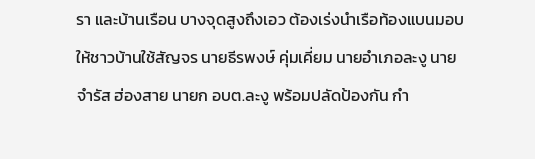รา และบ้านเรือน บางจุดสูงถึงเอว ต้องเร่งนำเรือท้องแบนมอบให้ชาวบ้านใช้สัญจร นายธีรพงษ์ คุ่มเคี่ยม นายอำเภอละงู นายจำรัส ฮ่องสาย นายก อบต.ละงู พร้อมปลัดป้องกัน กำ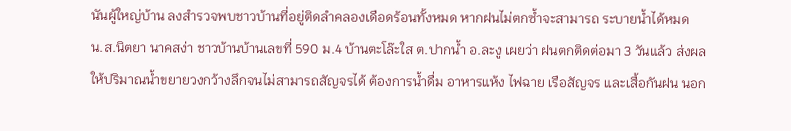นันผู้ใหญ่บ้าน ลงสำรวจพบชาวบ้านที่อยู่ติดลำคลองเดือดร้อนทั้งหมด หากฝนไม่ตกซ้ำจะสามารถ ระบายน้ำได้หมด
น.ส.นิตยา นาคสง่า ชาวบ้านบ้านเลขที่ 590 ม.4 บ้านตะโล๊ะใส ต.ปากน้ำ อ.ละงู เผยว่า ฝนตกติดต่อมา 3 วันแล้ว ส่งผลให้ปริมาณน้ำขยายวงกว้างลึกจนไม่สามารถสัญจรได้ ต้องการน้ำดื่ม อาหารแห้ง ไฟฉาย เรือสัญจร และเสื้อกันฝน นอก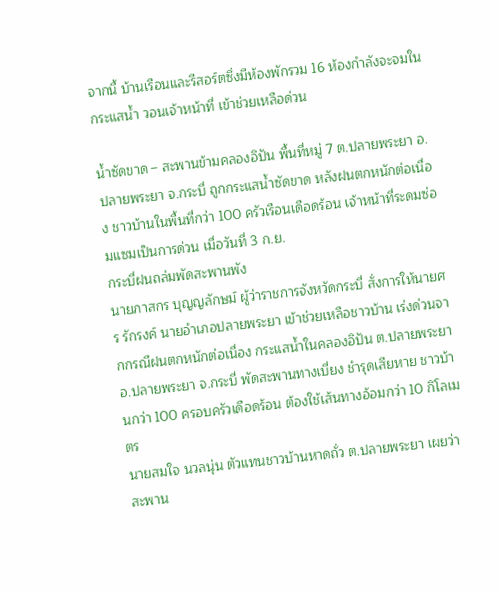จากนี้ บ้านเรือนและรีสอร์ตซึ่งมีห้องพักรวม 16 ห้องกำลังจะจมในกระแสน้ำ วอนเจ้าหน้าที่ เข้าช่วยเหลือด่วน

น้ำซัดขาด – สะพานข้ามคลองอิปัน พื้นที่หมู่ 7 ต.ปลายพระยา อ.ปลายพระยา จ.กระบี่ ถูกกระแสน้ำซัดขาด หลังฝนตกหนักต่อเนื่อง ชาวบ้านในพื้นที่กว่า 100 ครัวเรือนเดือดร้อน เจ้าหน้าที่ระดมซ่อมแซมเป็นการด่วน เมื่อวันที่ 3 ก.ย.
กระบี่ฝนถล่มพัดสะพานพัง
นายภาสกร บุญญลักษม์ ผู้ว่าราชการจังหวัดกระบี่ สั่งการให้นายศร รักรงค์ นายอำเภอปลายพระยา เข้าช่วยเหลือชาวบ้าน เร่งด่วนจากกรณีฝนตกหนักต่อเนื่อง กระแสน้ำในคลองอิปัน ต.ปลายพระยา อ.ปลายพระยา จ.กระบี่ พัดสะพานทางเบี่ยง ชำรุดเสียหาย ชาวบ้านกว่า 100 ครอบครัวเดือดร้อน ต้องใช้เส้นทางอ้อมกว่า 10 กิโลเมตร
นายสมใจ นวลนุ่น ตัวแทนชาวบ้านหาดถั่ว ต.ปลายพระยา เผยว่า สะพาน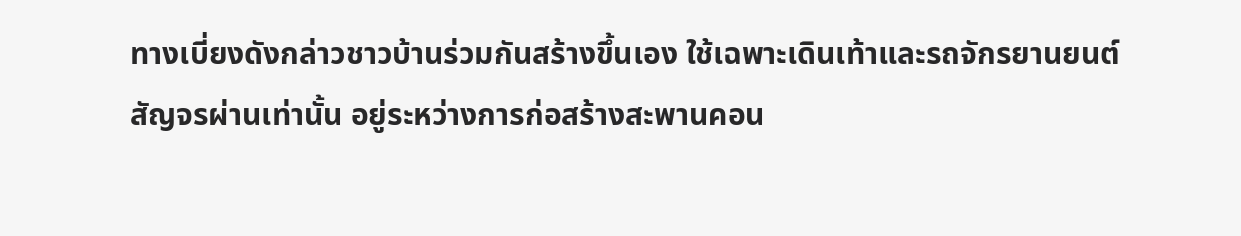ทางเบี่ยงดังกล่าวชาวบ้านร่วมกันสร้างขึ้นเอง ใช้เฉพาะเดินเท้าและรถจักรยานยนต์สัญจรผ่านเท่านั้น อยู่ระหว่างการก่อสร้างสะพานคอน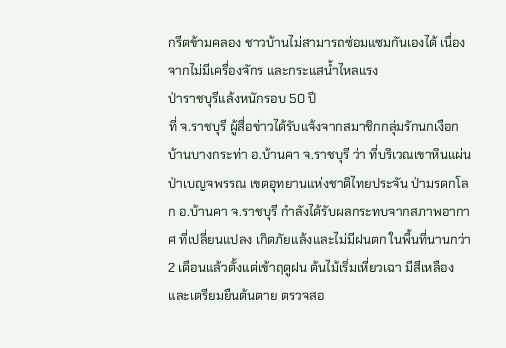กรีตข้ามคลอง ชาวบ้านไม่สามารถซ่อมแซมกันเองได้ เนื่องจากไม่มีเครื่องจักร และกระแสน้ำไหลแรง
ป่าราชบุรีแล้งหนักรอบ 50 ปี
ที่ จ.ราชบุรี ผู้สื่อข่าวได้รับแจ้งจากสมาชิกกลุ่มรักนกเงือกบ้านบางกระท่า อ.บ้านคา จ.ราชบุรี ว่า ที่บริเวณเขาหินแผ่น ป่าเบญจพรรณ เขตอุทยานแห่งชาติไทยประจัน ป่ามรดกโลก อ.บ้านคา จ.ราชบุรี กำลังได้รับผลกระทบจากสภาพอากาศ ที่เปลี่ยนแปลง เกิดภัยแล้งและไม่มีฝนตก ในพื้นที่นานกว่า 2 เดือนแล้วตั้งแต่เข้าฤดูฝน ต้นไม้เริ่มเหี่ยวเฉา มีสีเหลืองและเตรียมยืนต้นตาย ตรวจสอ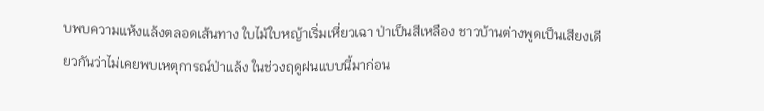บพบความแห้งแล้งตลอดเส้นทาง ใบไม้ใบหญ้าเริ่มเหี่ยวเฉา ป่าเป็นสีเหลือง ชาวบ้านต่างพูดเป็นเสียงเดียวกันว่าไม่เคยพบเหตุการณ์ป่าแล้ง ในช่วงฤดูฝนแบบนี้มาก่อน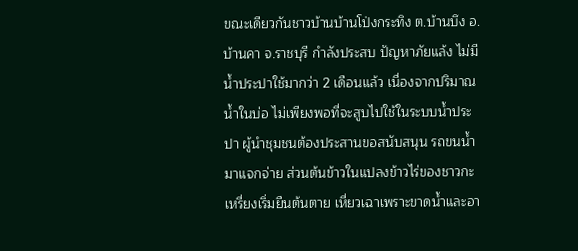ขณะเดียวกันชาวบ้านบ้านโป่งกระทิง ต.บ้านบึง อ.บ้านคา จ.ราชบุรี กำลังประสบ ปัญหาภัยแล้ง ไม่มีน้ำประปาใช้มากว่า 2 เดือนแล้ว เนื่องจากปริมาณน้ำในบ่อ ไม่เพียงพอที่จะสูบไปใช้ในระบบน้ำประปา ผู้นำชุมชนต้องประสานขอสนับสนุน รถขนน้ำมาแจกจ่าย ส่วนต้นข้าวในแปลงข้าวไร่ของชาวกะเหรี่ยงเริ่มยืนต้นตาย เหี่ยวเฉาเพราะขาดน้ำและอา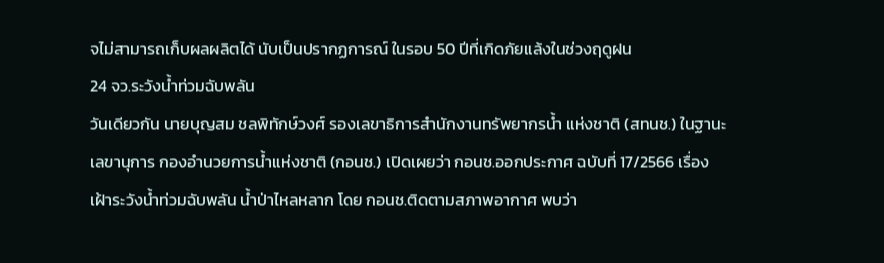จไม่สามารถเก็บผลผลิตได้ นับเป็นปรากฏการณ์ ในรอบ 50 ปีที่เกิดภัยแล้งในช่วงฤดูฝน
24 จว.ระวังน้ำท่วมฉับพลัน
วันเดียวกัน นายบุญสม ชลพิทักษ์วงศ์ รองเลขาธิการสำนักงานทรัพยากรน้ำ แห่งชาติ (สทนช.) ในฐานะเลขานุการ กองอำนวยการน้ำแห่งชาติ (กอนช.) เปิดเผยว่า กอนช.ออกประกาศ ฉบับที่ 17/2566 เรื่อง เฝ้าระวังน้ำท่วมฉับพลัน น้ำป่าไหลหลาก โดย กอนช.ติดตามสภาพอากาศ พบว่า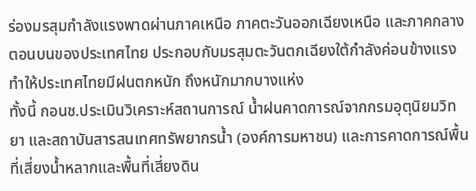ร่องมรสุมกำลังแรงพาดผ่านภาคเหนือ ภาคตะวันออกเฉียงเหนือ และภาคกลางตอนบนของประเทศไทย ประกอบกับมรสุมตะวันตกเฉียงใต้กำลังค่อนข้างแรง ทำให้ประเทศไทยมีฝนตกหนัก ถึงหนักมากบางแห่ง
ทั้งนี้ กอนช.ประเมินวิเคราะห์สถานการณ์ น้ำฝนคาดการณ์จากกรมอุตุนิยมวิทยา และสถาบันสารสนเทศทรัพยากรน้ำ (องค์การมหาชน) และการคาดการณ์พื้นที่เสี่ยงน้ำหลากและพื้นที่เสี่ยงดิน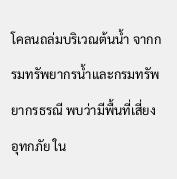โคลนถล่มบริเวณต้นน้ำ จากกรมทรัพยากรน้ำและกรมทรัพยากรธรณี พบว่ามีพื้นที่เสี่ยงอุทกภัย ใน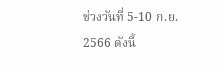ช่วงวันที่ 5-10 ก.ย. 2566 ดังนี้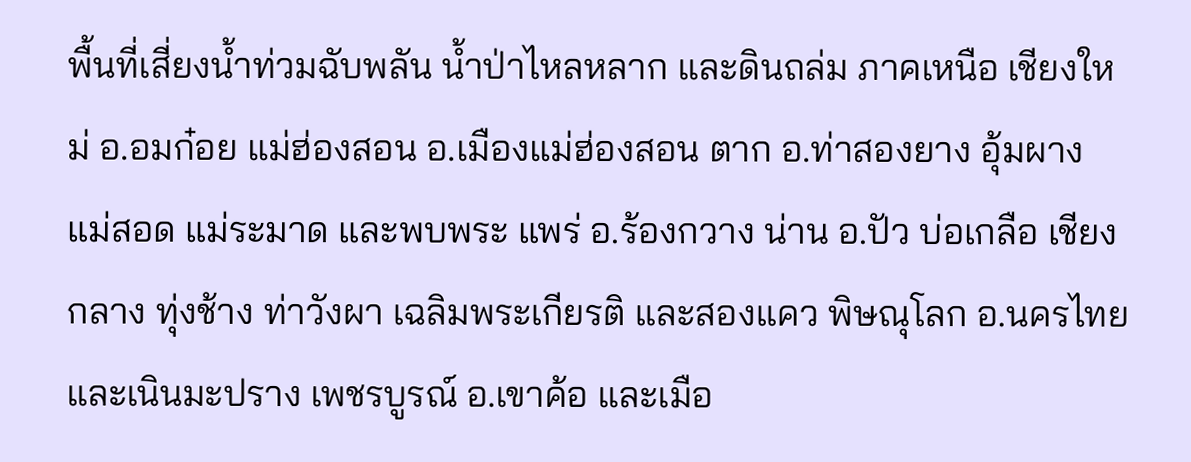พื้นที่เสี่ยงน้ำท่วมฉับพลัน น้ำป่าไหลหลาก และดินถล่ม ภาคเหนือ เชียงใหม่ อ.อมก๋อย แม่ฮ่องสอน อ.เมืองแม่ฮ่องสอน ตาก อ.ท่าสองยาง อุ้มผาง แม่สอด แม่ระมาด และพบพระ แพร่ อ.ร้องกวาง น่าน อ.ปัว บ่อเกลือ เชียงกลาง ทุ่งช้าง ท่าวังผา เฉลิมพระเกียรติ และสองแคว พิษณุโลก อ.นครไทย และเนินมะปราง เพชรบูรณ์ อ.เขาค้อ และเมือ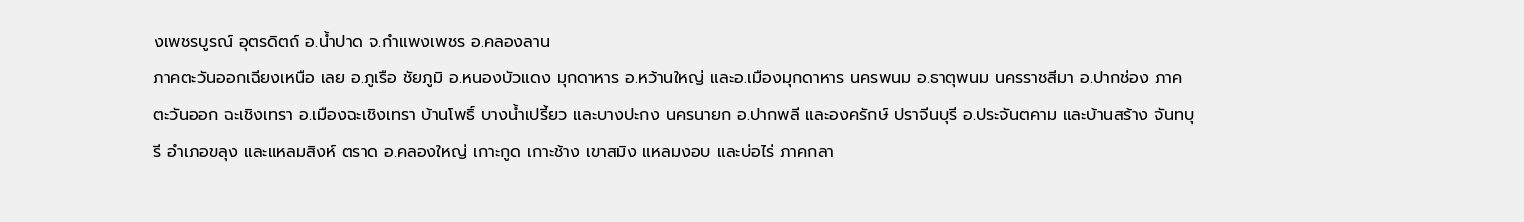งเพชรบูรณ์ อุตรดิตถ์ อ.น้ำปาด จ.กำแพงเพชร อ.คลองลาน
ภาคตะวันออกเฉียงเหนือ เลย อ.ภูเรือ ชัยภูมิ อ.หนองบัวแดง มุกดาหาร อ.หว้านใหญ่ และอ.เมืองมุกดาหาร นครพนม อ.ธาตุพนม นครราชสีมา อ.ปากช่อง ภาคตะวันออก ฉะเชิงเทรา อ.เมืองฉะเชิงเทรา บ้านโพธิ์ บางน้ำเปรี้ยว และบางปะกง นครนายก อ.ปากพลี และองครักษ์ ปราจีนบุรี อ.ประจันตคาม และบ้านสร้าง จันทบุรี อำเภอขลุง และแหลมสิงห์ ตราด อ.คลองใหญ่ เกาะกูด เกาะช้าง เขาสมิง แหลมงอบ และบ่อไร่ ภาคกลา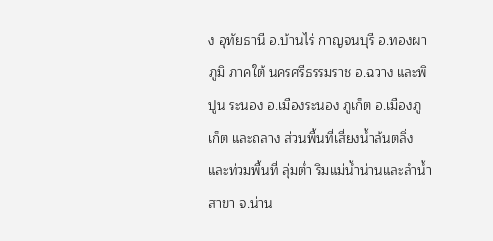ง อุทัยธานี อ.บ้านไร่ กาญจนบุรี อ.ทองผาภูมิ ภาคใต้ นครศรีธรรมราช อ.ฉวาง และพิปูน ระนอง อ.เมืองระนอง ภูเก็ต อ.เมืองภูเก็ต และถลาง ส่วนพื้นที่เสี่ยงน้ำล้นตลิ่งและท่วมพื้นที่ ลุ่มต่ำ ริมแม่น้ำน่านและลำน้ำสาขา จ.น่าน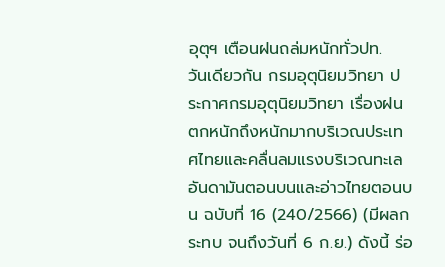อุตุฯ เตือนฝนถล่มหนักทั่วปท.
วันเดียวกัน กรมอุตุนิยมวิทยา ประกาศกรมอุตุนิยมวิทยา เรื่องฝนตกหนักถึงหนักมากบริเวณประเทศไทยและคลื่นลมแรงบริเวณทะเลอันดามันตอนบนและอ่าวไทยตอนบน ฉบับที่ 16 (240/2566) (มีผลกระทบ จนถึงวันที่ 6 ก.ย.) ดังนี้ ร่อ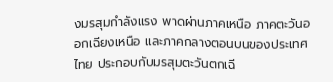งมรสุมกำลังแรง พาดผ่านภาคเหนือ ภาคตะวันออกเฉียงเหนือ และภาคกลางตอนบนของประเทศไทย ประกอบกับมรสุมตะวันตกเฉี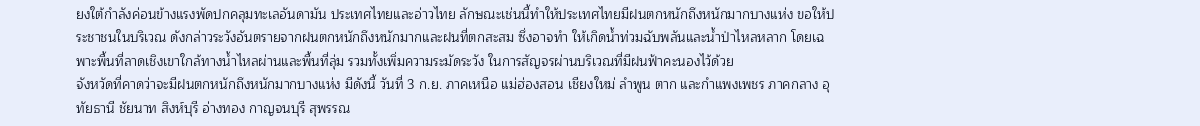ยงใต้กำลังค่อนข้างแรงพัดปกคลุมทะเลอันดามัน ประเทศไทยและอ่าวไทย ลักษณะเช่นนี้ทำให้ประเทศไทยมีฝนตกหนักถึงหนักมากบางแห่ง ขอให้ประชาชนในบริเวณ ดังกล่าวระวังอันตรายจากฝนตกหนักถึงหนักมากและฝนที่ตกสะสม ซึ่งอาจทำ ให้เกิดน้ำท่วมฉับพลันและน้ำป่าไหลหลาก โดยเฉพาะพื้นที่ลาดเชิงเขาใกล้ทางน้ำไหลผ่านและพื้นที่ลุ่ม รวมทั้งเพิ่มความระมัดระวัง ในการสัญจรผ่านบริเวณที่มีฝนฟ้าคะนองไว้ด้วย
จังหวัดที่คาดว่าจะมีฝนตกหนักถึงหนักมากบางแห่ง มีดังนี้ วันที่ 3 ก.ย. ภาคเหนือ แม่ฮ่องสอน เชียงใหม่ ลำพูน ตาก และกำแพงเพชร ภาคกลาง อุทัยธานี ชัยนาท สิงห์บุรี อ่างทอง กาญจนบุรี สุพรรณ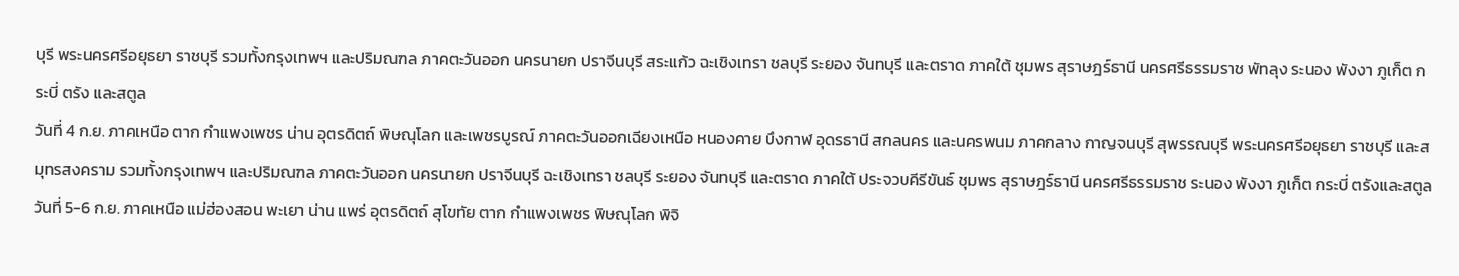บุรี พระนครศรีอยุธยา ราชบุรี รวมทั้งกรุงเทพฯ และปริมณฑล ภาคตะวันออก นครนายก ปราจีนบุรี สระแก้ว ฉะเชิงเทรา ชลบุรี ระยอง จันทบุรี และตราด ภาคใต้ ชุมพร สุราษฎร์ธานี นครศรีธรรมราช พัทลุง ระนอง พังงา ภูเก็ต กระบี่ ตรัง และสตูล
วันที่ 4 ก.ย. ภาคเหนือ ตาก กำแพงเพชร น่าน อุตรดิตถ์ พิษณุโลก และเพชรบูรณ์ ภาคตะวันออกเฉียงเหนือ หนองคาย บึงกาฬ อุดรธานี สกลนคร และนครพนม ภาคกลาง กาญจนบุรี สุพรรณบุรี พระนครศรีอยุธยา ราชบุรี และสมุทรสงคราม รวมทั้งกรุงเทพฯ และปริมณฑล ภาคตะวันออก นครนายก ปราจีนบุรี ฉะเชิงเทรา ชลบุรี ระยอง จันทบุรี และตราด ภาคใต้ ประจวบคีรีขันธ์ ชุมพร สุราษฎร์ธานี นครศรีธรรมราช ระนอง พังงา ภูเก็ต กระบี่ ตรังและสตูล
วันที่ 5-6 ก.ย. ภาคเหนือ แม่ฮ่องสอน พะเยา น่าน แพร่ อุตรดิตถ์ สุโขทัย ตาก กำแพงเพชร พิษณุโลก พิจิ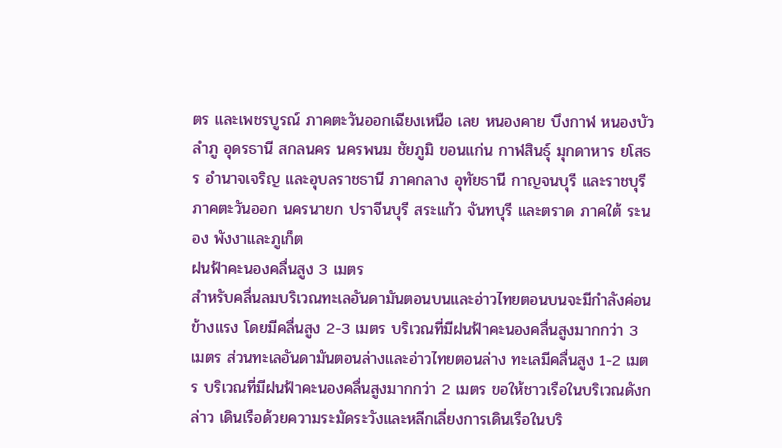ตร และเพชรบูรณ์ ภาคตะวันออกเฉียงเหนือ เลย หนองคาย บึงกาฬ หนองบัวลำภู อุดรธานี สกลนคร นครพนม ชัยภูมิ ขอนแก่น กาฬสินธุ์ มุกดาหาร ยโสธร อำนาจเจริญ และอุบลราชธานี ภาคกลาง อุทัยธานี กาญจนบุรี และราชบุรี ภาคตะวันออก นครนายก ปราจีนบุรี สระแก้ว จันทบุรี และตราด ภาคใต้ ระนอง พังงาและภูเก็ต
ฝนฟ้าคะนองคลื่นสูง 3 เมตร
สำหรับคลื่นลมบริเวณทะเลอันดามันตอนบนและอ่าวไทยตอนบนจะมีกำลังค่อนข้างแรง โดยมีคลื่นสูง 2-3 เมตร บริเวณที่มีฝนฟ้าคะนองคลื่นสูงมากกว่า 3 เมตร ส่วนทะเลอันดามันตอนล่างและอ่าวไทยตอนล่าง ทะเลมีคลื่นสูง 1-2 เมตร บริเวณที่มีฝนฟ้าคะนองคลื่นสูงมากกว่า 2 เมตร ขอให้ชาวเรือในบริเวณดังกล่าว เดินเรือด้วยความระมัดระวังและหลีกเลี่ยงการเดินเรือในบริ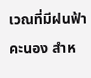เวณที่มีฝนฟ้าคะนอง สำห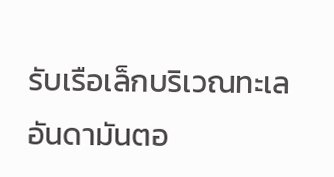รับเรือเล็กบริเวณทะเลอันดามันตอ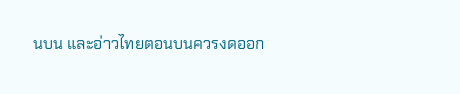นบน และอ่าวไทยตอนบนควรงดออก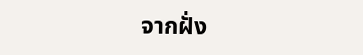จากฝั่ง